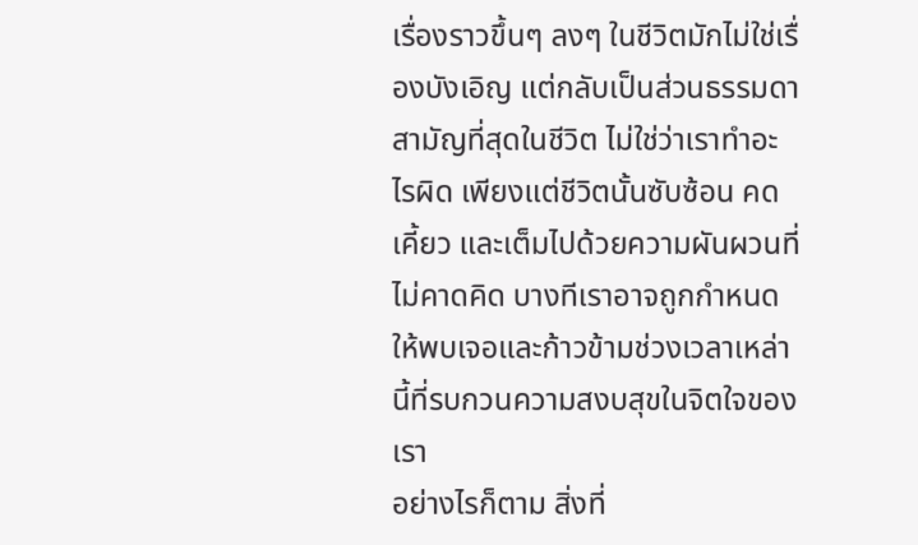เรื่องราวขึ้นๆ ลงๆ ในชีวิตมักไม่ใช่เรื่องบังเอิญ แต่กลับเป็นส่วนธรรมดาสามัญที่สุดในชีวิต ไม่ใช่ว่าเราทำอะไรผิด เพียงแต่ชีวิตนั้นซับซ้อน คดเคี้ยว และเต็มไปด้วยความผันผวนที่ไม่คาดคิด บางทีเราอาจถูกกำหนดให้พบเจอและก้าวข้ามช่วงเวลาเหล่านี้ที่รบกวนความสงบสุขในจิตใจของเรา
อย่างไรก็ตาม สิ่งที่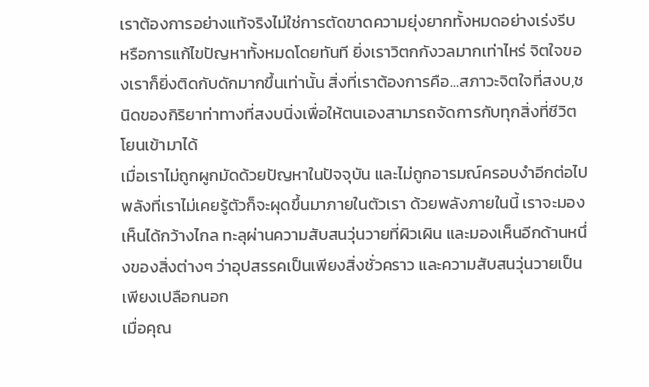เราต้องการอย่างแท้จริงไม่ใช่การตัดขาดความยุ่งยากทั้งหมดอย่างเร่งรีบ หรือการแก้ไขปัญหาทั้งหมดโดยทันที ยิ่งเราวิตกกังวลมากเท่าไหร่ จิตใจของเราก็ยิ่งติดกับดักมากขึ้นเท่านั้น สิ่งที่เราต้องการคือ...สภาวะจิตใจที่สงบ,ชนิดของกิริยาท่าทางที่สงบนิ่งเพื่อให้ตนเองสามารถจัดการกับทุกสิ่งที่ชีวิตโยนเข้ามาได้
เมื่อเราไม่ถูกผูกมัดด้วยปัญหาในปัจจุบัน และไม่ถูกอารมณ์ครอบงำอีกต่อไป พลังที่เราไม่เคยรู้ตัวก็จะผุดขึ้นมาภายในตัวเรา ด้วยพลังภายในนี้ เราจะมองเห็นได้กว้างไกล ทะลุผ่านความสับสนวุ่นวายที่ผิวเผิน และมองเห็นอีกด้านหนึ่งของสิ่งต่างๆ ว่าอุปสรรคเป็นเพียงสิ่งชั่วคราว และความสับสนวุ่นวายเป็นเพียงเปลือกนอก
เมื่อคุณ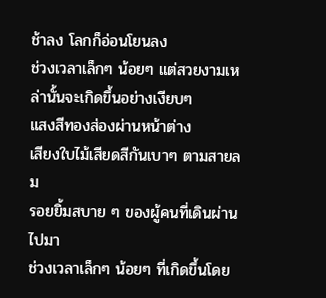ช้าลง โลกก็อ่อนโยนลง
ช่วงเวลาเล็กๆ น้อยๆ แต่สวยงามเหล่านั้นจะเกิดขึ้นอย่างเงียบๆ
แสงสีทองส่องผ่านหน้าต่าง
เสียงใบไม้เสียดสีกันเบาๆ ตามสายลม
รอยยิ้มสบาย ๆ ของผู้คนที่เดินผ่านไปมา
ช่วงเวลาเล็กๆ น้อยๆ ที่เกิดขึ้นโดย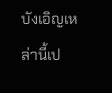บังเอิญเหล่านี้เป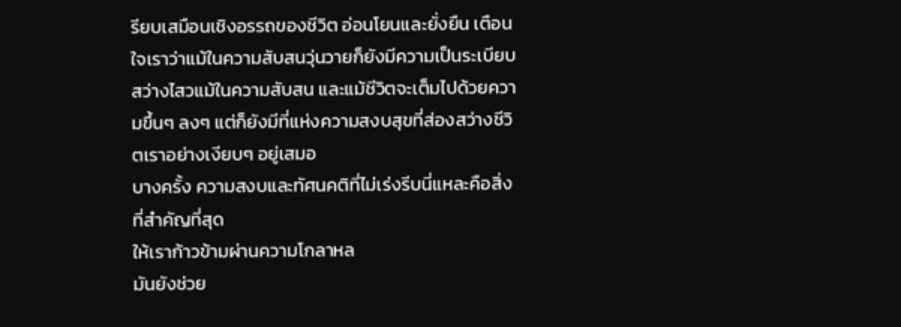รียบเสมือนเชิงอรรถของชีวิต อ่อนโยนและยั่งยืน เตือนใจเราว่าแม้ในความสับสนวุ่นวายก็ยังมีความเป็นระเบียบ สว่างไสวแม้ในความสับสน และแม้ชีวิตจะเต็มไปด้วยความขึ้นๆ ลงๆ แต่ก็ยังมีที่แห่งความสงบสุขที่ส่องสว่างชีวิตเราอย่างเงียบๆ อยู่เสมอ
บางครั้ง ความสงบและทัศนคติที่ไม่เร่งรีบนี่แหละคือสิ่งที่สำคัญที่สุด
ให้เราก้าวข้ามผ่านความโกลาหล
มันยังช่วย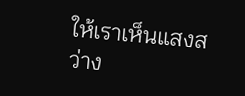ให้เราเห็นแสงสว่าง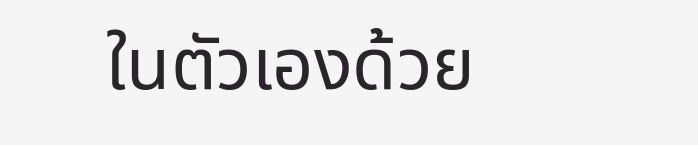ในตัวเองด้วย